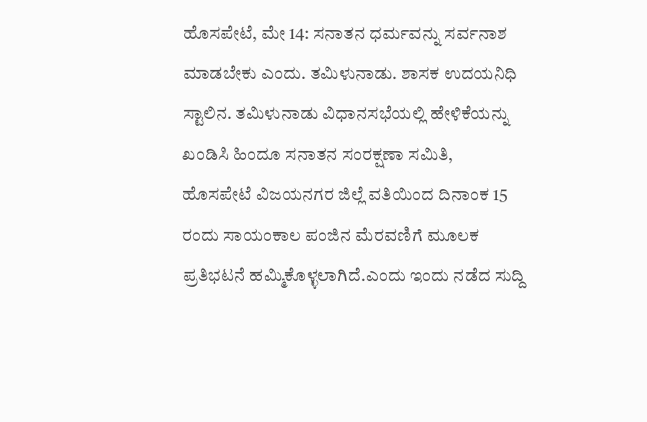ಹೊಸಪೇಟೆ, ಮೇ 14: ಸನಾತನ ಧರ್ಮವನ್ನು ಸರ್ವನಾಶ ಮಾಡಬೇಕು ಎಂದು. ತಮಿಳುನಾಡು. ಶಾಸಕ ಉದಯನಿಧಿ ಸ್ಟಾಲಿನ. ತಮಿಳುನಾಡು ವಿಧಾನಸಭೆಯಲ್ಲಿ ಹೇಳಿಕೆಯನ್ನು ಖಂಡಿಸಿ ಹಿಂದೂ ಸನಾತನ ಸಂರಕ್ಷಣಾ ಸಮಿತಿ, ಹೊಸಪೇಟೆ ವಿಜಯನಗರ ಜಿಲ್ಲೆ ವತಿಯಿಂದ ದಿನಾಂಕ 15 ರಂದು ಸಾಯಂಕಾಲ ಪಂಜಿನ ಮೆರವಣಿಗೆ ಮೂಲಕ ಪ್ರತಿಭಟನೆ ಹಮ್ಮಿಕೊಳ್ಳಲಾಗಿದೆ.ಎಂದು ಇಂದು ನಡೆದ ಸುದ್ದಿ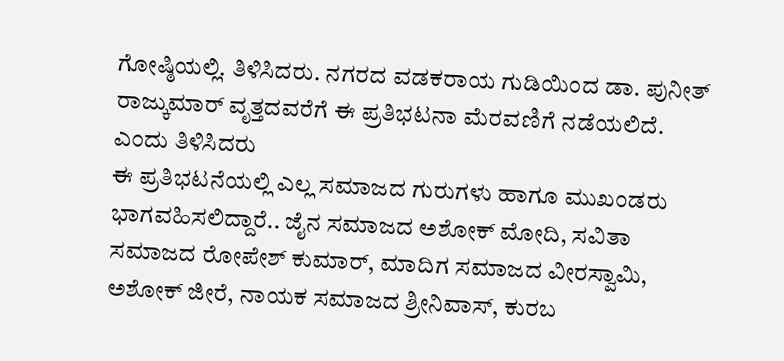ಗೋಷ್ಠಿಯಲ್ಲಿ. ತಿಳಿಸಿದರು. ನಗರದ ವಡಕರಾಯ ಗುಡಿಯಿಂದ ಡಾ. ಪುನೀತ್ ರಾಜ್ಕುಮಾರ್ ವೃತ್ತದವರೆಗೆ ಈ ಪ್ರತಿಭಟನಾ ಮೆರವಣಿಗೆ ನಡೆಯಲಿದೆ. ಎಂದು ತಿಳಿಸಿದರು
ಈ ಪ್ರತಿಭಟನೆಯಲ್ಲಿ ಎಲ್ಲ ಸಮಾಜದ ಗುರುಗಳು ಹಾಗೂ ಮುಖಂಡರು ಭಾಗವಹಿಸಲಿದ್ದಾರೆ.. ಜೈನ ಸಮಾಜದ ಅಶೋಕ್ ಮೋದಿ, ಸವಿತಾ ಸಮಾಜದ ರೋಪೇಶ್ ಕುಮಾರ್, ಮಾದಿಗ ಸಮಾಜದ ವೀರಸ್ವಾಮಿ, ಅಶೋಕ್ ಜೀರೆ, ನಾಯಕ ಸಮಾಜದ ಶ್ರೀನಿವಾಸ್, ಕುರಬ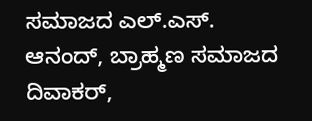ಸಮಾಜದ ಎಲ್.ಎಸ್. ಆನಂದ್, ಬ್ರಾಹ್ಮಣ ಸಮಾಜದ ದಿವಾಕರ್,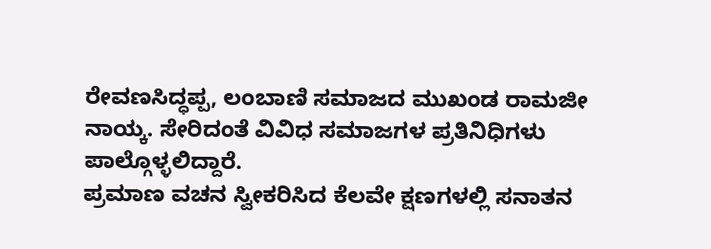ರೇವಣಸಿದ್ಧಪ್ಪ, ಲಂಬಾಣಿ ಸಮಾಜದ ಮುಖಂಡ ರಾಮಜೀ ನಾಯ್ಕ. ಸೇರಿದಂತೆ ವಿವಿಧ ಸಮಾಜಗಳ ಪ್ರತಿನಿಧಿಗಳು ಪಾಲ್ಗೊಳ್ಳಲಿದ್ದಾರೆ.
ಪ್ರಮಾಣ ವಚನ ಸ್ವೀಕರಿಸಿದ ಕೆಲವೇ ಕ್ಷಣಗಳಲ್ಲಿ ಸನಾತನ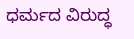ಧರ್ಮದ ವಿರುದ್ಧ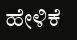ಹೇಳಿಕೆ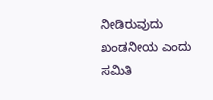ನೀಡಿರುವುದು ಖಂಡನೀಯ ಎಂದು ಸಮಿತಿ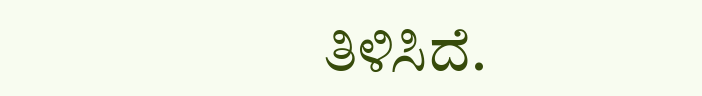ತಿಳಿಸಿದೆ.